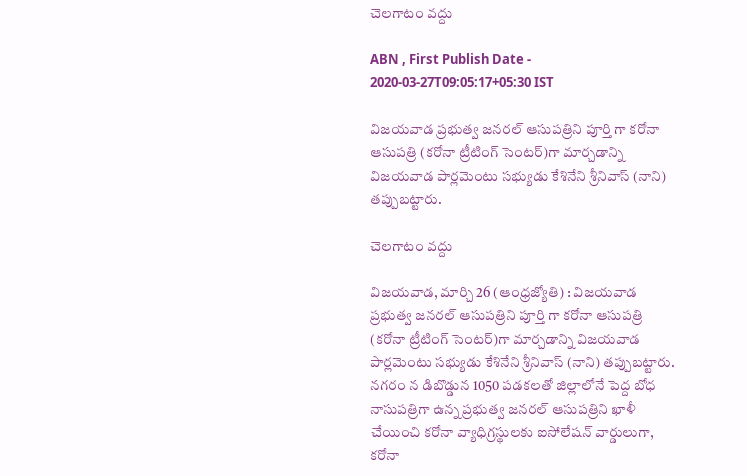చెలగాటం వద్దు

ABN , First Publish Date - 2020-03-27T09:05:17+05:30 IST

విజయవాడ ప్రభుత్వ జనరల్‌ ఆసుపత్రిని పూర్తి గా కరోనా ఆసుపత్రి (కరోనా ట్రీటింగ్‌ సెంటర్‌)గా మార్చడాన్ని విజయవాడ పార్లమెంటు సభ్యుడు కేశినేని శ్రీనివాస్‌ (నాని) తప్పుబట్టారు.

చెలగాటం వద్దు

విజయవాడ, మార్చి 26 (ఆంధ్రజ్యోతి) : విజయవాడ ప్రభుత్వ జనరల్‌ ఆసుపత్రిని పూర్తి గా కరోనా ఆసుపత్రి (కరోనా ట్రీటింగ్‌ సెంటర్‌)గా మార్చడాన్ని విజయవాడ పార్లమెంటు సభ్యుడు కేశినేని శ్రీనివాస్‌ (నాని) తప్పుబట్టారు. నగరం న డిబొడ్డున 1050 పడకలతో జిల్లాలోనే పెద్ద బోధ నాసుపత్రిగా ఉన్న ప్రభుత్వ జనరల్‌ ఆసుపత్రిని ఖాళీ చేయించి కరోనా వ్యాధిగ్రస్థులకు ఐసోలేషన్‌ వార్డులుగా, కరోనా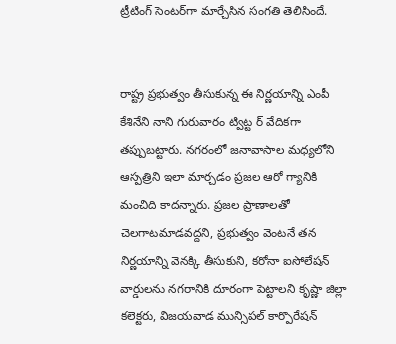ట్రీటింగ్‌ సెంటర్‌గా మార్చేసిన సంగతి తెలిసిందే.


రాష్ట్ర ప్రభుత్వం తీసుకున్న ఈ నిర్ణయాన్ని ఎంపీ కేశినేని నాని గురువారం ట్విట్ట ర్‌ వేదికగా తప్పుబట్టారు. నగరంలో జనావాసాల మధ్యలోని ఆస్పత్రిని ఇలా మార్చడం ప్రజల ఆరో గ్యానికి మంచిది కాదన్నారు. ప్రజల ప్రాణాలతో చెలగాటమాడవద్దని, ప్రభుత్వం వెంటనే తన నిర్ణయాన్ని వెనక్కి తీసుకుని, కరోనా ఐసోలేషన్‌ వార్డులను నగరానికి దూరంగా పెట్టాలని కృష్ణా జిల్లా కలెక్టరు, విజయవాడ మున్సిపల్‌ కార్పొరేషన్‌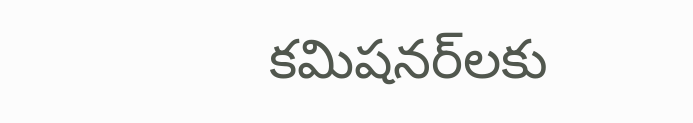కమిషనర్‌లకు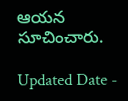ఆయన సూచించారు.

Updated Date -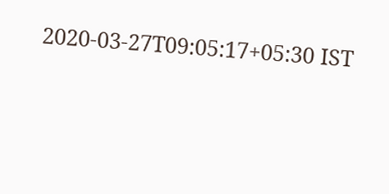2020-03-27T09:05:17+05:30 IST